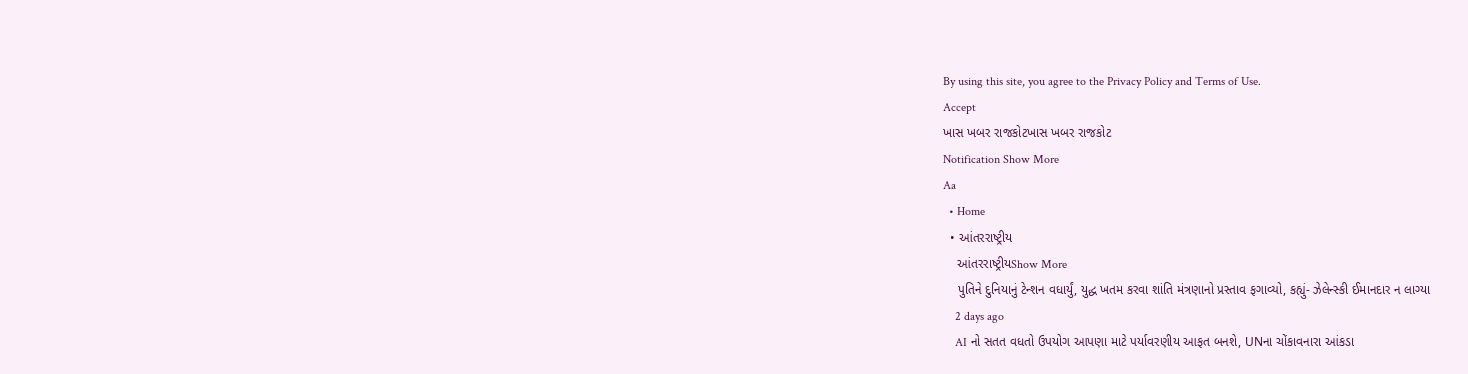By using this site, you agree to the Privacy Policy and Terms of Use.
Accept
ખાસ ખબર રાજકોટખાસ ખબર રાજકોટ
Notification Show More
Aa
  • Home
  • આંતરરાષ્ટ્રીય
    આંતરરાષ્ટ્રીયShow More
    પુતિને દુનિયાનું ટેન્શન વધાર્યું, યુદ્ધ ખતમ કરવા શાંતિ મંત્રણાનો પ્રસ્તાવ ફગાવ્યો, કહ્યું- ઝેલેન્સ્કી ઈમાનદાર ન લાગ્યા
    2 days ago
    AI નો સતત વધતો ઉપયોગ આપણા માટે પર્યાવરણીય આફત બનશે, UNના ચોંકાવનારા આંકડા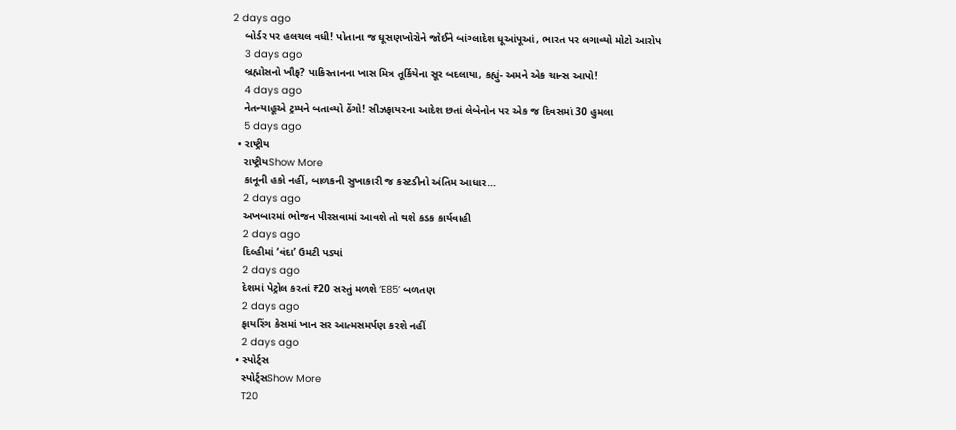2 days ago
    બોર્ડર પર હલચલ વધી! પોતાના જ ઘૂસણખોરોને જોઈને બાંગ્લાદેશ ધૂઆંપૂઆં, ભારત પર લગાવ્યો મોટો આરોપ
    3 days ago
    બ્રહ્મોસનો ખૌફ? પાકિસ્તાનના ખાસ મિત્ર તૂર્કિયેના સૂર બદલાયા, કહ્યું- અમને એક ચાન્સ આપો!
    4 days ago
    નેતન્યાહૂએ ટ્રમ્પને બતાવ્યો ઠેંગો! સીઝફાયરના આદેશ છતાં લેબેનોન પર એક જ દિવસમાં 30 હુમલા
    5 days ago
  • રાષ્ટ્રીય
    રાષ્ટ્રીયShow More
    કાનૂની હકો નહીં, બાળકની સુખાકારી જ કસ્ટડીનો અંતિમ આધાર…
    2 days ago
    અખબારમાં ભોજન પીરસવામાં આવશે તો થશે કડક કાર્યવાહી
    2 days ago
    દિલ્હીમાં ‘વંદા’ ઉમટી પડ્યાં
    2 days ago
    દેશમાં પેટ્રોલ કરતાં ₹20 સસ્તું મળશે ‘E85’ બળતણ
    2 days ago
    ફાયરિંગ કેસમાં ખાન સર આત્મસમર્પણ કરશે નહીં
    2 days ago
  • સ્પોર્ટ્સ
    સ્પોર્ટ્સShow More
    T20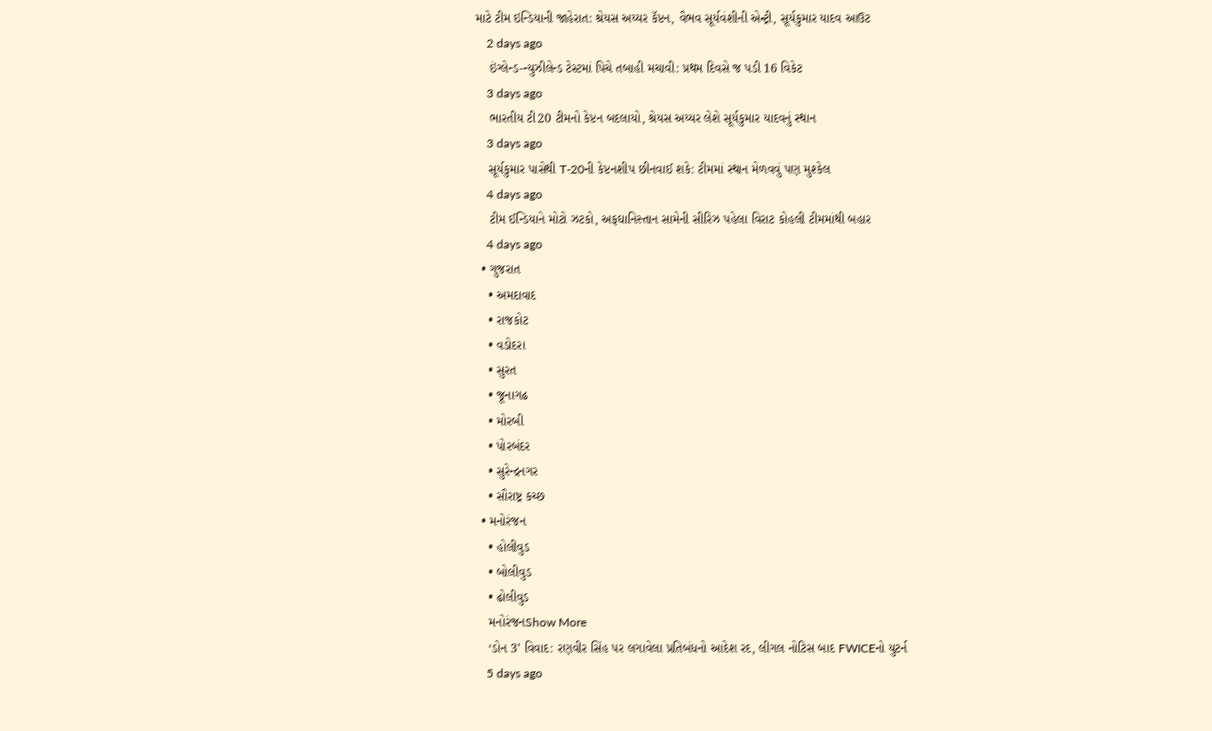માટે ટીમ ઇન્ડિયાની જાહેરાત: શ્રેયસ અય્યર કૅપ્ટન, વૈભવ સૂર્યવંશીની એન્ટ્રી, સૂર્યકુમાર યાદવ આઉટ
    2 days ago
    ઇંગ્લેન્ડ-ન્યુઝીલેન્ડ ટેસ્ટમાં પિચે તબાહી મચાવી: પ્રથમ દિવસે જ પડી 16 વિકેટ
    3 days ago
    ભારતીય ટી20 ટીમનો કેપ્ટન બદલાયો, શ્રેયસ અય્યર લેશે સૂર્યકુમાર યાદવનું સ્થાન
    3 days ago
    સૂર્યકુમાર પાસેથી T-20ની કેપ્ટનશીપ છીનવાઈ શકે: ટીમમાં સ્થાન મેળવવું પણ મુશ્કેલ
    4 days ago
    ટીમ ઈન્ડિયાને મોટો ઝટકો, અફઘાનિસ્તાન સામેની સીરિઝ પહેલા વિરાટ કોહલી ટીમમાંથી બહાર
    4 days ago
  • ગુજરાત
    • અમદાવાદ
    • રાજકોટ
    • વડોદરા
    • સુરત
    • જૂનાગઢ
    • મોરબી
    • પોરબંદર
    • સુરેન્દ્રનગર
    • સૌરાષ્ટ્ર કચ્છ
  • મનોરંજન
    • હોલીવુડ
    • બોલીવુડ
    • ઢોલીવુડ
    મનોરંજનShow More
    ‘ડોન 3’ વિવાદ: રણવીર સિંહ પર લગાવેલા પ્રતિબંધનો આદેશ રદ, લીગલ નોટિસ બાદ FWICEનો યુટર્ન
    5 days ago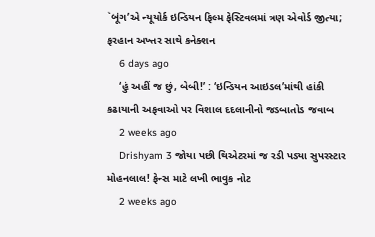`બૂંગ’એ ન્યૂયોર્ક ઇન્ડિયન ફિલ્મ ફેસ્ટિવલમાં ત્રણ એવોર્ડ જીત્યા; ફરહાન અખ્તર સાથે કનેક્શન
    6 days ago
    ‘હું અહીં જ છું, બેબી!’ : ‘ઇન્ડિયન આઇડલ’માંથી હાંકી કઢાયાની અફવાઓ પર વિશાલ દદલાનીનો જડબાતોડ જવાબ
    2 weeks ago
    Drishyam 3 જોયા પછી થિએટરમાં જ રડી પડ્યા સુપરસ્ટાર મોહનલાલ! ફેન્સ માટે લખી ભાવુક નોટ
    2 weeks ago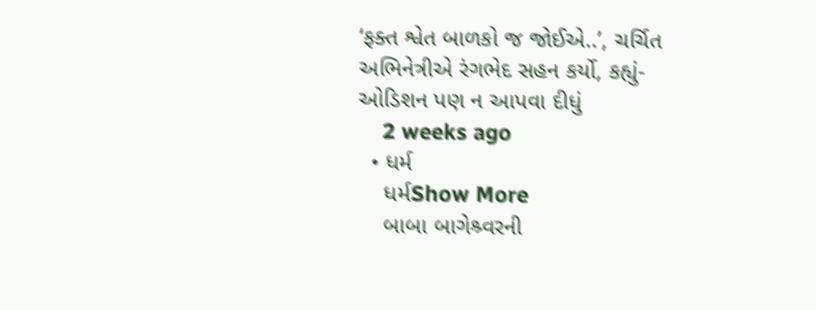‘ફક્ત શ્વેત બાળકો જ જોઈએ..’, ચર્ચિત અભિનેત્રીએ રંગભેદ સહન કર્યો, કહ્યું- ઓડિશન પણ ન આપવા દીધું
    2 weeks ago
  • ધર્મ
    ધર્મShow More
    બાબા બાગેશ્ર્વરની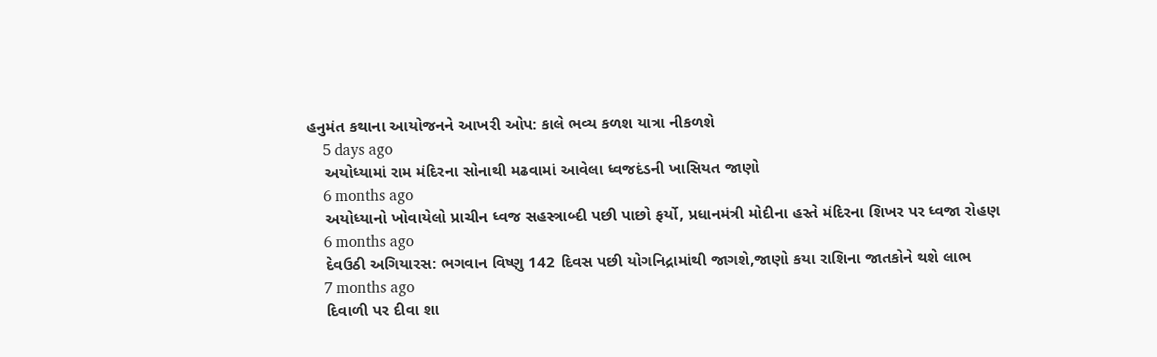હનુમંત કથાના આયોજનને આખરી ઓપ: કાલે ભવ્ય કળશ યાત્રા નીકળશે
    5 days ago
    અયોધ્યામાં રામ મંદિરના સોનાથી મઢવામાં આવેલા ધ્વજદંડની ખાસિયત જાણો
    6 months ago
    અયોધ્યાનો ખોવાયેલો પ્રાચીન ધ્વજ સહસ્ત્રાબ્દી પછી પાછો ફર્યો, પ્રધાનમંત્રી મોદીના હસ્તે મંદિરના શિખર પર ધ્વજા રોહણ
    6 months ago
    દેવઉઠી અગિયારસ: ભગવાન વિષ્ણુ 142 દિવસ પછી યોગનિદ્રામાંથી જાગશે,જાણો કયા રાશિના જાતકોને થશે લાભ
    7 months ago
    દિવાળી પર દીવા શા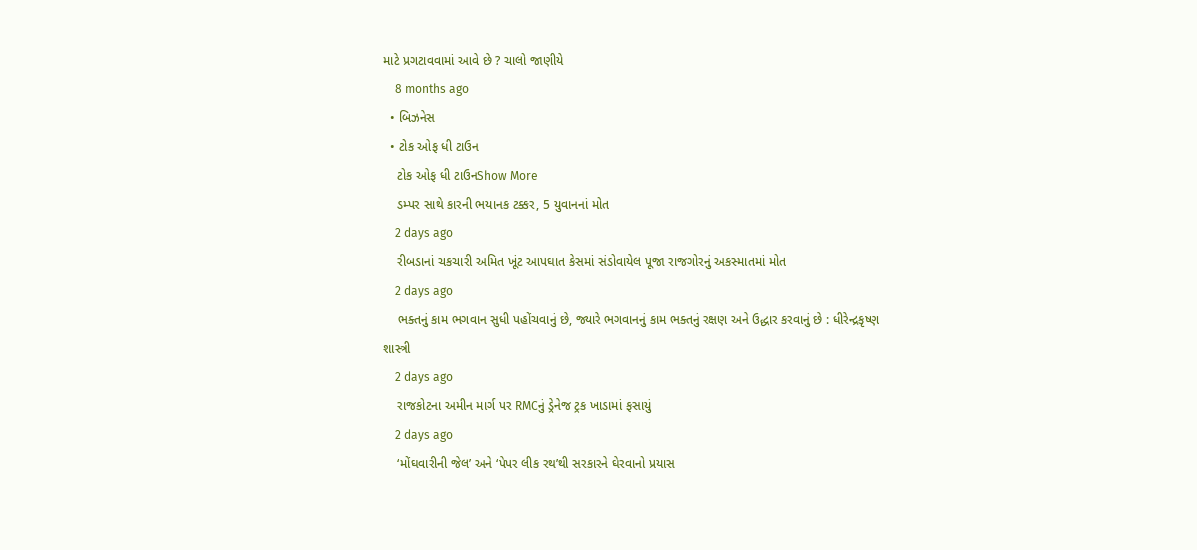માટે પ્રગટાવવામાં આવે છે ? ચાલો જાણીયે
    8 months ago
  • બિઝનેસ
  • ટોક ઓફ ધી ટાઉન
    ટોક ઓફ ધી ટાઉનShow More
    ડમ્પર સાથે કારની ભયાનક ટક્કર, 5 યુવાનનાં મોત
    2 days ago
    રીબડાનાં ચકચારી અમિત ખૂંટ આપઘાત કેસમાં સંડોવાયેલ પૂજા રાજગોરનું અકસ્માતમાં મોત
    2 days ago
    ભક્તનું કામ ભગવાન સુધી પહોંચવાનું છે, જ્યારે ભગવાનનું કામ ભક્તનું રક્ષણ અને ઉદ્ધાર કરવાનું છે : ધીરેન્દ્રકૃષ્ણ શાસ્ત્રી
    2 days ago
    રાજકોટના અમીન માર્ગ પર RMCનું ડ્રેનેજ ટ્રક ખાડામાં ફસાયું
    2 days ago
    ‘મોંઘવારીની જેલ’ અને ‘પેપર લીક રથ’થી સરકારને ઘેરવાનો પ્રયાસ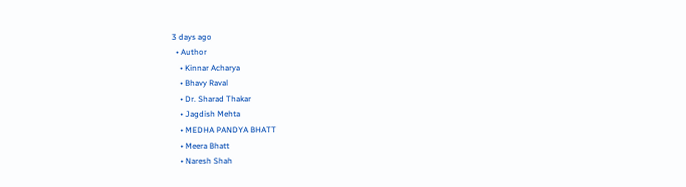3 days ago
  • Author
    • Kinnar Acharya
    • Bhavy Raval
    • Dr. Sharad Thakar
    • Jagdish Mehta
    • MEDHA PANDYA BHATT
    • Meera Bhatt
    • Naresh Shah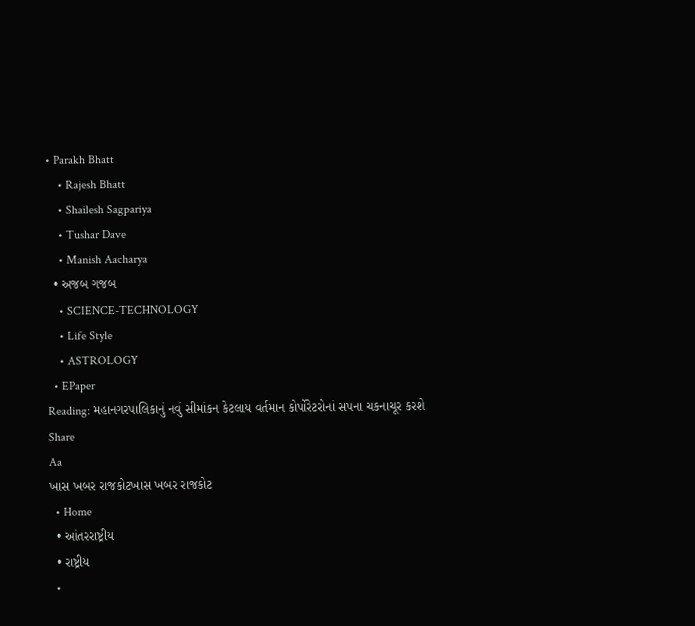• Parakh Bhatt
    • Rajesh Bhatt
    • Shailesh Sagpariya
    • Tushar Dave
    • Manish Aacharya
  • અજબ ગજબ
    • SCIENCE-TECHNOLOGY
    • Life Style
    • ASTROLOGY
  • EPaper
Reading: મહાનગરપાલિકાનું નવું સીમાંકન કેટલાય વર્તમાન કોર્પોરેટરોનાં સપના ચકનાચૂર કરશે
Share
Aa
ખાસ ખબર રાજકોટખાસ ખબર રાજકોટ
  • Home
  • આંતરરાષ્ટ્રીય
  • રાષ્ટ્રીય
  •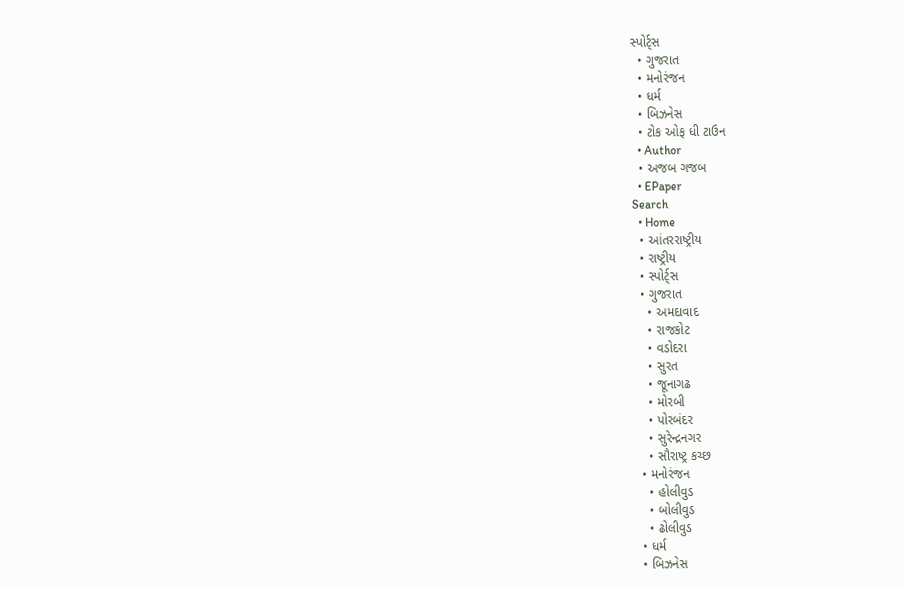સ્પોર્ટ્સ
  • ગુજરાત
  • મનોરંજન
  • ધર્મ
  • બિઝનેસ
  • ટોક ઓફ ધી ટાઉન
  • Author
  • અજબ ગજબ
  • EPaper
Search
  • Home
  • આંતરરાષ્ટ્રીય
  • રાષ્ટ્રીય
  • સ્પોર્ટ્સ
  • ગુજરાત
    • અમદાવાદ
    • રાજકોટ
    • વડોદરા
    • સુરત
    • જૂનાગઢ
    • મોરબી
    • પોરબંદર
    • સુરેન્દ્રનગર
    • સૌરાષ્ટ્ર કચ્છ
  • મનોરંજન
    • હોલીવુડ
    • બોલીવુડ
    • ઢોલીવુડ
  • ધર્મ
  • બિઝનેસ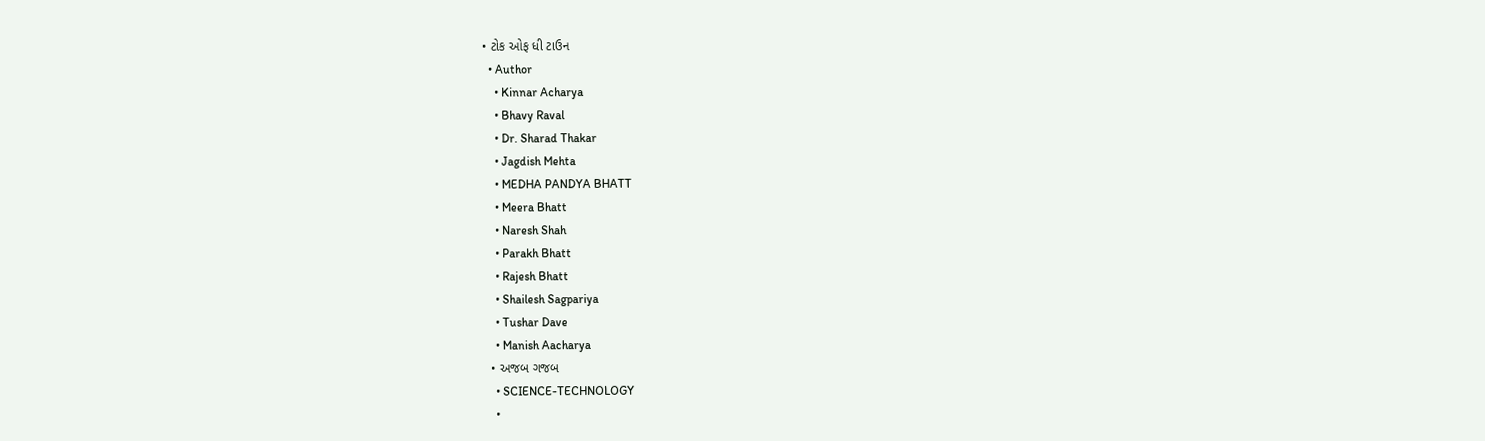• ટોક ઓફ ધી ટાઉન
  • Author
    • Kinnar Acharya
    • Bhavy Raval
    • Dr. Sharad Thakar
    • Jagdish Mehta
    • MEDHA PANDYA BHATT
    • Meera Bhatt
    • Naresh Shah
    • Parakh Bhatt
    • Rajesh Bhatt
    • Shailesh Sagpariya
    • Tushar Dave
    • Manish Aacharya
  • અજબ ગજબ
    • SCIENCE-TECHNOLOGY
    •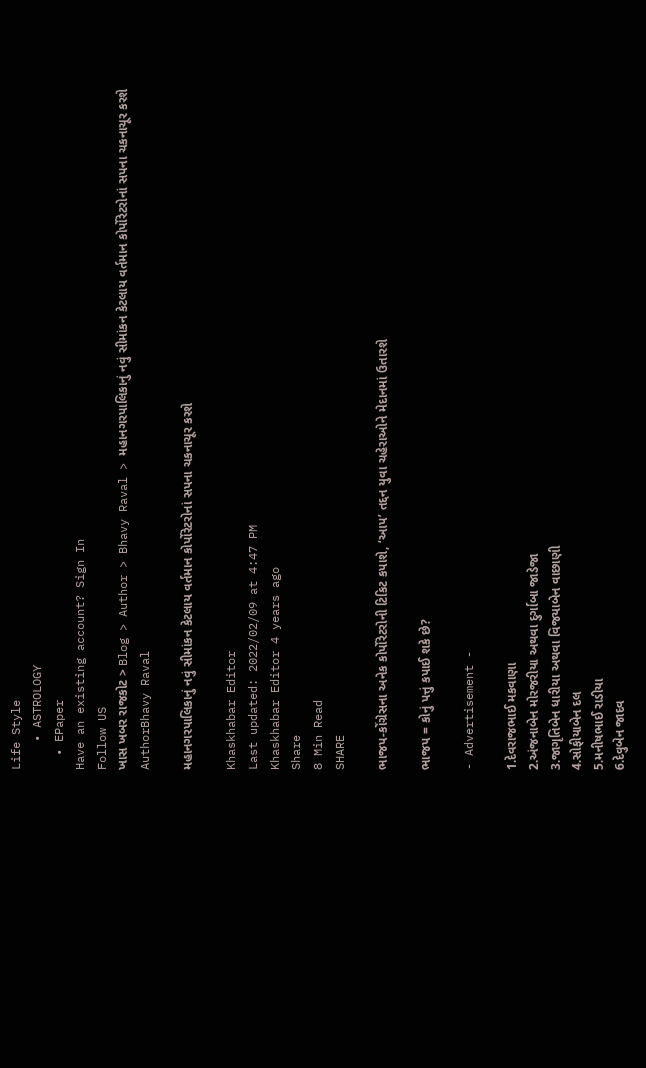Life Style
    • ASTROLOGY
  • EPaper
Have an existing account? Sign In
Follow US
ખાસ ખબર રાજકોટ > Blog > Author > Bhavy Raval > મહાનગરપાલિકાનું નવું સીમાંકન કેટલાય વર્તમાન કોર્પોરેટરોનાં સપના ચકનાચૂર કરશે
AuthorBhavy Raval

મહાનગરપાલિકાનું નવું સીમાંકન કેટલાય વર્તમાન કોર્પોરેટરોનાં સપના ચકનાચૂર કરશે

Khaskhabar Editor
Last updated: 2022/02/09 at 4:47 PM
Khaskhabar Editor 4 years ago
Share
8 Min Read
SHARE

ભાજપ-કોંગ્રેસના અનેક કોર્પોરેટરોની ટિકિટ કપાશે, ‘આપ’ તદ્દન યુવા ચહેરાઓને મેદાનમાં ઉતારશે

ભાજપ = કોનું પત્તું કપાઈ શકે છે?

- Advertisement -

1.દેવરાજભાઈ મકવાણા
2.અંજનાબેન મોરજરીયા અથવા દુર્ગાબા જાડેજા
3.જાગૃતિબેન ધારીયા અથવા વિજયાબેન વાછાણી
4.સોફીયાબેન દલ
5.મનીષભાઈ રાડીયા
6.દેવુબેન જાદવ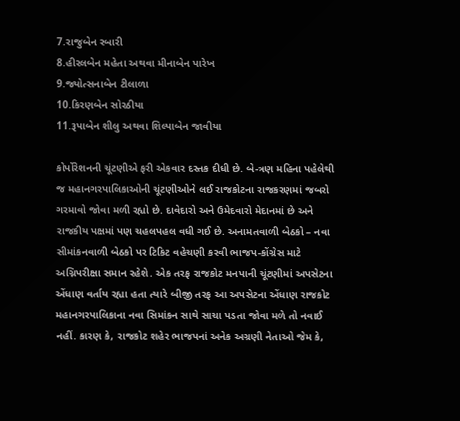7.રાજુબેન રબારી
8.હીરલબેન મહેતા અથવા મીનાબેન પારેખ
9.જ્યોત્સનાબેન ટીલાળા
10.કિરણબેન સોરઠીયા
11.રૂપાબેન શીલુ અથવા શિલ્પાબેન જાવીયા

કોર્પોરેશનની ચૂંટણીએ ફરી એકવાર દસ્તક દીધી છે. બે-ત્રણ મહિના પહેલેથી જ મહાનગરપાલિકાઓની ચૂંટણીઓને લઈ રાજકોટના રાજકરણમાં જબરો ગરમાવો જોવા મળી રહ્યો છે. દાવેદારો અને ઉમેદવારો મેદાનમાં છે અને રાજકીય પક્ષમાં પણ ચહલપહલ વધી ગઈ છે. અનામતવાળી બેઠકો – નવા સીમાંકનવાળી બેઠકો પર ટિકિટ વહેચણી કરવી ભાજપ-કોંગ્રેસ માટે અગ્નિપરીક્ષા સમાન રહેશે. એક તરફ રાજકોટ મનપાની ચૂંટણીમાં અપસેટના એંધાણ વર્તાય રહ્યા હતા ત્યારે બીજી તરફ આ અપસેટના એંધાણ રાજકોટ મહાનગરપાલિકાના નવા સિમાંકન સાથે સાચા પડતા જોવા મળે તો નવાઈ નહીં. કારણ કે, રાજકોટ શહેર ભાજપનાં અનેક અગ્રણી નેતાઓ જેમ કે,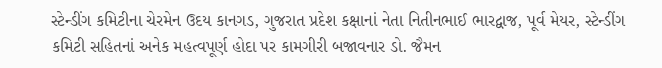સ્ટેન્ડીંગ કમિટીના ચેરમેન ઉદય કાનગડ, ગુજરાત પ્રદેશ કક્ષાનાં નેતા નિતીનભાઈ ભારદ્વાજ, પૂર્વ મેયર, સ્ટેન્ડીંગ કમિટી સહિતનાં અનેક મહત્વપૂર્ણ હોદા પર કામગીરી બજાવનાર ડો. જૈમન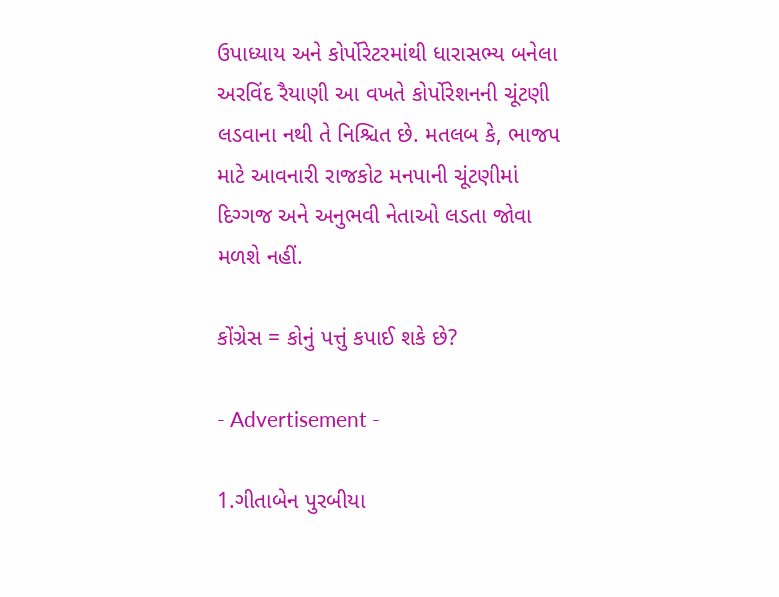ઉપાધ્યાય અને કોર્પોરેટરમાંથી ધારાસભ્ય બનેલા અરવિંદ રૈયાણી આ વખતે કોર્પોરેશનની ચૂંટણી લડવાના નથી તે નિશ્ચિત છે. મતલબ કે, ભાજપ માટે આવનારી રાજકોટ મનપાની ચૂંટણીમાં દિગ્ગજ અને અનુભવી નેતાઓ લડતા જોવા મળશે નહીં.

કોંગ્રેસ = કોનું પત્તું કપાઈ શકે છે?

- Advertisement -

1.ગીતાબેન પુરબીયા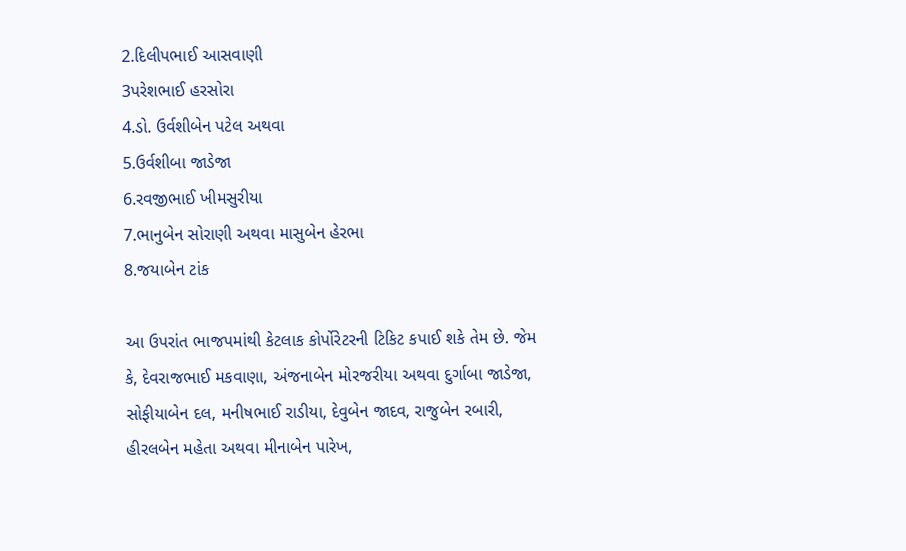2.દિલીપભાઈ આસવાણી
3પરેશભાઈ હરસોરા
4.ડો. ઉર્વશીબેન પટેલ અથવા
5.ઉર્વશીબા જાડેજા
6.રવજીભાઈ ખીમસુરીયા
7.ભાનુબેન સોરાણી અથવા માસુબેન હેરભા
8.જયાબેન ટાંક

આ ઉપરાંત ભાજપમાંથી કેટલાક કોર્પોરેટરની ટિકિટ કપાઈ શકે તેમ છે. જેમ કે, દેવરાજભાઈ મકવાણા, અંજનાબેન મોરજરીયા અથવા દુર્ગાબા જાડેજા, સોફીયાબેન દલ, મનીષભાઈ રાડીયા, દેવુબેન જાદવ, રાજુબેન રબારી, હીરલબેન મહેતા અથવા મીનાબેન પારેખ,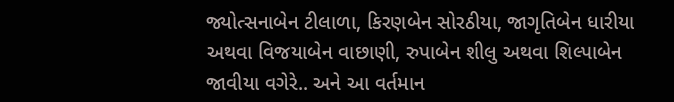જ્યોત્સનાબેન ટીલાળા, કિરણબેન સોરઠીયા, જાગૃતિબેન ધારીયા અથવા વિજયાબેન વાછાણી, રુપાબેન શીલુ અથવા શિલ્પાબેન જાવીયા વગેરે.. અને આ વર્તમાન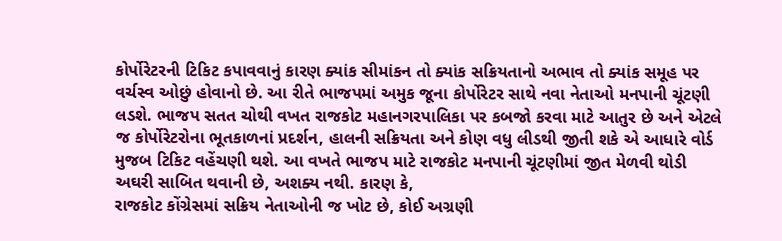કોર્પોરેટરની ટિકિટ કપાવવાનું કારણ ક્યાંક સીમાંકન તો ક્યાંક સક્રિયતાનો અભાવ તો ક્યાંક સમૂહ પર વર્ચસ્વ ઓછું હોવાનો છે. આ રીતે ભાજપમાં અમુક જૂના કોર્પોરેટર સાથે નવા નેતાઓ મનપાની ચૂંટણી લડશે. ભાજપ સતત ચોથી વખત રાજકોટ મહાનગરપાલિકા પર કબજો કરવા માટે આતુર છે અને એટલે જ કોર્પોરેટરોના ભૂતકાળનાં પ્રદર્શન, હાલની સક્રિયતા અને કોણ વધુ લીડથી જીતી શકે એ આધારે વોર્ડ મુજબ ટિકિટ વહેંચણી થશે. આ વખતે ભાજપ માટે રાજકોટ મનપાની ચૂંટણીમાં જીત મેળવી થોડી અઘરી સાબિત થવાની છે, અશક્ય નથી. કારણ કે,
રાજકોટ કોંગ્રેસમાં સક્રિય નેતાઓની જ ખોટ છે, કોઈ અગ્રણી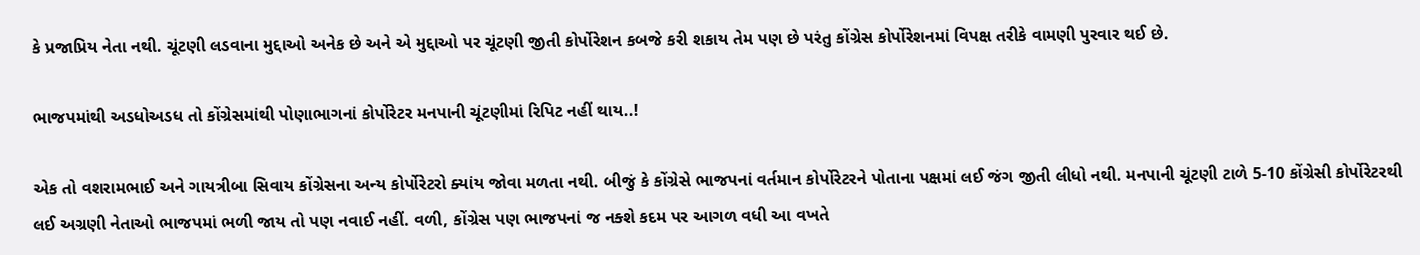કે પ્રજાપ્રિય નેતા નથી. ચૂંટણી લડવાના મુદ્દાઓ અનેક છે અને એ મુદ્દાઓ પર ચૂંટણી જીતી કોર્પોરેશન કબજે કરી શકાય તેમ પણ છે પરંતુ કોંગ્રેસ કોર્પોરેશનમાં વિપક્ષ તરીકે વામણી પુરવાર થઈ છે.

ભાજપમાંથી અડધોઅડધ તો કોંગ્રેસમાંથી પોણાભાગનાં કોર્પોરેટર મનપાની ચૂંટણીમાં રિપિટ નહીં થાય..!

એક તો વશરામભાઈ અને ગાયત્રીબા સિવાય કોંગ્રેસના અન્ય કોર્પોરેટરો ક્યાંય જોવા મળતા નથી. બીજું કે કોંગ્રેસે ભાજપનાં વર્તમાન કોર્પોરેટરને પોતાના પક્ષમાં લઈ જંગ જીતી લીધો નથી. મનપાની ચૂંટણી ટાળે 5-10 કોંગ્રેસી કોર્પોરેટરથી લઈ અગ્રણી નેતાઓ ભાજપમાં ભળી જાય તો પણ નવાઈ નહીં. વળી, કોંગ્રેસ પણ ભાજપનાં જ નક્શે કદમ પર આગળ વધી આ વખતે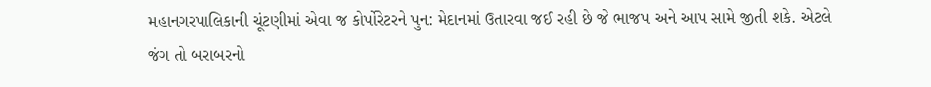મહાનગરપાલિકાની ચૂંટણીમાં એવા જ કોર્પોરેટરને પુન: મેદાનમાં ઉતારવા જઈ રહી છે જે ભાજપ અને આપ સામે જીતી શકે. એટલે જંગ તો બરાબરનો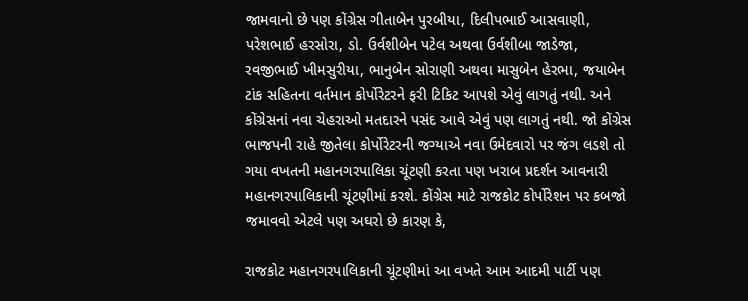જામવાનો છે પણ કોંગ્રેસ ગીતાબેન પુરબીયા, દિલીપભાઈ આસવાણી, પરેશભાઈ હરસોરા, ડો. ઉર્વશીબેન પટેલ અથવા ઉર્વશીબા જાડેજા, રવજીભાઈ ખીમસુરીયા, ભાનુબેન સોરાણી અથવા માસુબેન હેરભા, જયાબેન ટાંક સહિતના વર્તમાન કોર્પોરેટરને ફરી ટિકિટ આપશે એવું લાગતું નથી. અને કોંગ્રેસનાં નવા ચેહરાઓ મતદારને પસંદ આવે એવું પણ લાગતું નથી. જો કોંગ્રેસ ભાજપની રાહે જીતેલા કોર્પોરેટરની જગ્યાએ નવા ઉમેદવારો પર જંગ લડશે તો ગયા વખતની મહાનગરપાલિકા ચૂંટણી કરતા પણ ખરાબ પ્રદર્શન આવનારી મહાનગરપાલિકાની ચૂંટણીમાં કરશે. કોંગ્રેસ માટે રાજકોટ કોર્પોરેશન પર કબજો જમાવવો એટલે પણ અઘરો છે કારણ કે,

રાજકોટ મહાનગરપાલિકાની ચૂંટણીમાં આ વખતે આમ આદમી પાર્ટી પણ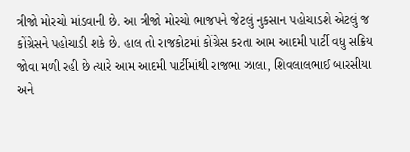ત્રીજો મોરચો માંડવાની છે. આ ત્રીજો મોરચો ભાજપને જેટલું નુકસાન પહોચાડશે એટલું જ કોંગ્રેસને પહોચાડી શકે છે. હાલ તો રાજકોટમાં કોંગ્રેસ કરતા આમ આદમી પાર્ટી વધુ સક્રિય જોવા મળી રહી છે ત્યારે આમ આદમી પાર્ટીમાંથી રાજભા ઝાલા, શિવલાલભાઈ બારસીયા અને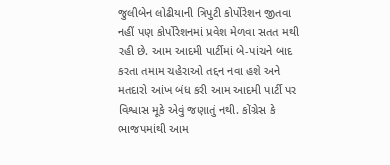જુલીબેન લોઢીયાની ત્રિપુટી કોર્પોરેશન જીતવા નહીં પણ કોર્પોરેશનમાં પ્રવેશ મેળવા સતત મથી રહી છે. આમ આદમી પાર્ટીમાં બે-પાંચને બાદ કરતા તમામ ચહેરાઓ તદ્દન નવા હશે અને મતદારો આંખ બંધ કરી આમ આદમી પાર્ટી પર વિશ્વાસ મૂકે એવું જણાતું નથી. કોંગ્રેસ કે ભાજપમાંથી આમ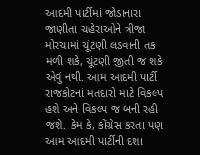આદમી પાર્ટીમાં જોડાનારા જાણીતા ચહેરાઓને ત્રીજા મોરચામાં ચૂંટણી લડવાની તક મળી શકે, ચૂંટણી જીતી જ શકે એવું નથી. આમ આદમી પાર્ટી રાજકોટનાં મતદારો માટે વિકલ્પ હશે અને વિકલ્પ જ બની રહી જશે. કેમ કે, કોંગ્રેસ કરતા પણ આમ આદમી પાર્ટીની દશા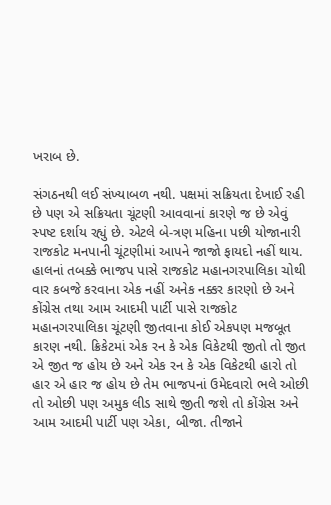ખરાબ છે.

સંગઠનથી લઈ સંખ્યાબળ નથી. પક્ષમાં સક્રિયતા દેખાઈ રહી છે પણ એ સક્રિયતા ચૂંટણી આવવાનાં કારણે જ છે એવું સ્પષ્ટ દર્શાય રહ્યું છે. એટલે બે-ત્રણ મહિના પછી યોજાનારી રાજકોટ મનપાની ચૂંટણીમાં આપને જાજો ફાયદો નહીં થાય.
હાલનાં તબક્કે ભાજપ પાસે રાજકોટ મહાનગરપાલિકા ચોથી વાર કબજે કરવાના એક નહીં અનેક નક્કર કારણો છે અને કોંગ્રેસ તથા આમ આદમી પાર્ટી પાસે રાજકોટ મહાનગરપાલિકા ચૂંટણી જીતવાના કોઈ એકપણ મજબૂત કારણ નથી. ક્રિકેટમાં એક રન કે એક વિકેટથી જીતો તો જીત એ જીત જ હોય છે અને એક રન કે એક વિકેટથી હારો તો હાર એ હાર જ હોય છે તેમ ભાજપનાં ઉમેદવારો ભલે ઓછી તો ઓછી પણ અમુક લીડ સાથે જીતી જશે તો કોંગ્રેસ અને આમ આદમી પાર્ટી પણ એકા, બીજા. તીજાને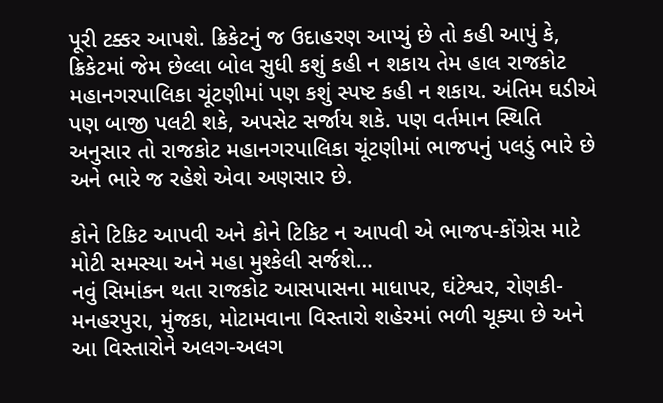પૂરી ટક્કર આપશે. ક્રિકેટનું જ ઉદાહરણ આપ્યું છે તો કહી આપું કે, ક્રિકેટમાં જેમ છેલ્લા બોલ સુધી કશું કહી ન શકાય તેમ હાલ રાજકોટ મહાનગરપાલિકા ચૂંટણીમાં પણ કશું સ્પષ્ટ કહી ન શકાય. અંતિમ ઘડીએ પણ બાજી પલટી શકે, અપસેટ સર્જાય શકે. પણ વર્તમાન સ્થિતિ અનુસાર તો રાજકોટ મહાનગરપાલિકા ચૂંટણીમાં ભાજપનું પલડું ભારે છે અને ભારે જ રહેશે એવા અણસાર છે.

કોને ટિકિટ આપવી અને કોને ટિકિટ ન આપવી એ ભાજપ-કોંગ્રેસ માટે મોટી સમસ્યા અને મહા મુશ્કેલી સર્જશે…
નવું સિમાંકન થતા રાજકોટ આસપાસના માધાપર, ઘંટેશ્વર, રોણકી-મનહરપુરા, મુંજકા, મોટામવાના વિસ્તારો શહેરમાં ભળી ચૂક્યા છે અને આ વિસ્તારોને અલગ-અલગ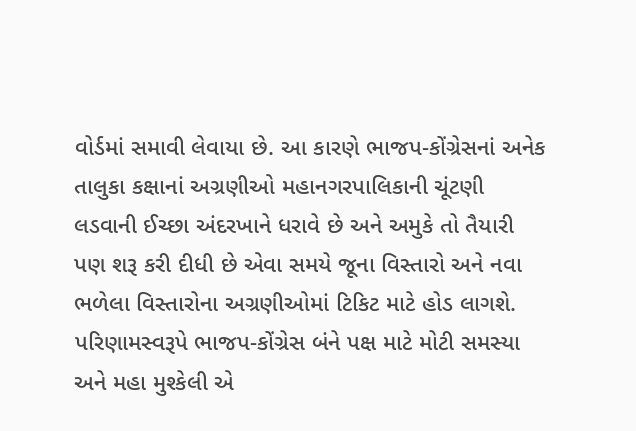વોર્ડમાં સમાવી લેવાયા છે. આ કારણે ભાજપ-કોંગ્રેસનાં અનેક તાલુકા કક્ષાનાં અગ્રણીઓ મહાનગરપાલિકાની ચૂંટણી લડવાની ઈચ્છા અંદરખાને ધરાવે છે અને અમુકે તો તૈયારી પણ શરૂ કરી દીધી છે એવા સમયે જૂના વિસ્તારો અને નવા ભળેલા વિસ્તારોના અગ્રણીઓમાં ટિકિટ માટે હોડ લાગશે. પરિણામસ્વરૂપે ભાજપ-કોંગ્રેસ બંને પક્ષ માટે મોટી સમસ્યા અને મહા મુશ્કેલી એ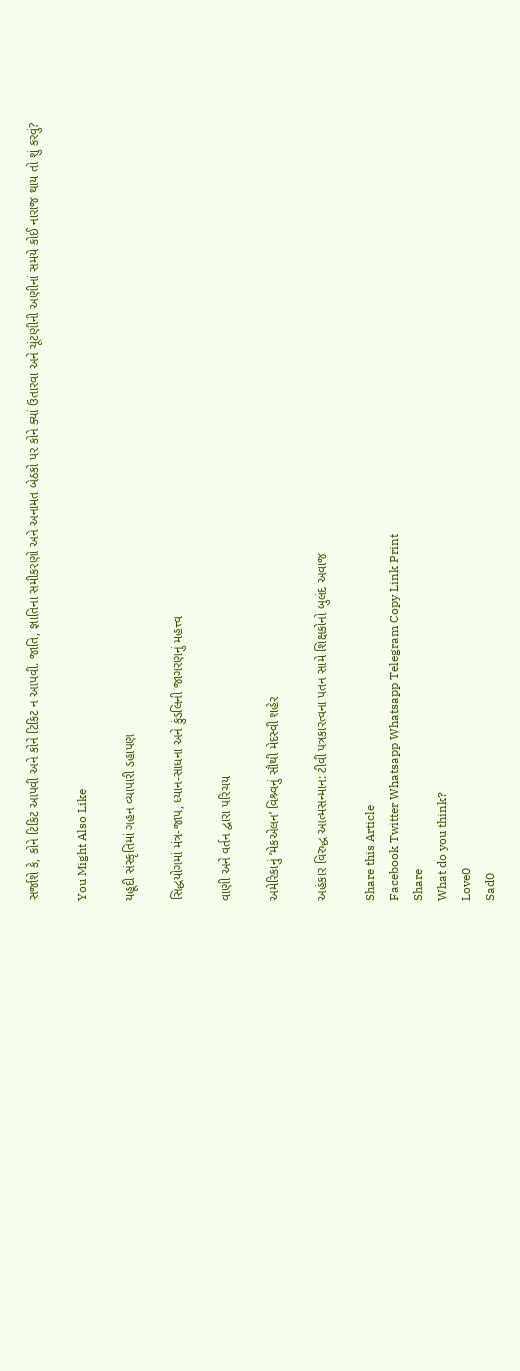સર્જાશે કે, કોને ટિકિટ આપવી અને કોને ટિકિટ ન આપવી. જાતિ, જ્ઞાતિના સમીકરણો અને અનામત બેઠકો પર કોને ક્યાં ઉતારવા અને ચૂંટણીની અણીનાં સમયે કોઈ નારાજ થાય તો શું કરવું?

You Might Also Like

યહૂદી સંસ્કૃતિમાં ગહન વ્યાપારી ડહાપણ

સિદ્ધયોગમાં મંત્ર-જાપ, ધ્યાન-સાધના અને કુંડલિની જાગરણનું મહત્ત્વ

વાણી અને વર્તન દ્વારા પરિચય

અમેરિકાનું ‘મેકએલન’ વિશ્ર્વનું સૌથી મેદસ્વી શહેર

અહંકાર વિરુદ્ધ આત્મસન્માન: ટીવી પત્રકારત્વના પતન સામે શિક્ષકોનો બુલંદ અવાજ

Share this Article
Facebook Twitter Whatsapp Whatsapp Telegram Copy Link Print
Share
What do you think?
Love0
Sad0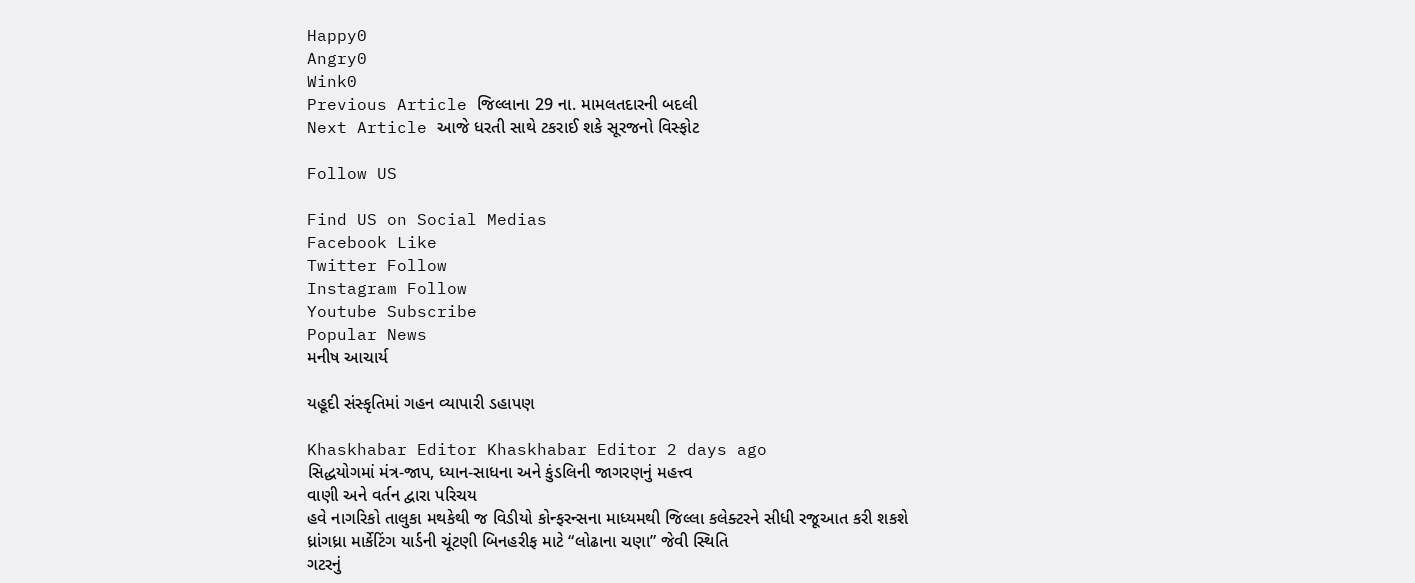Happy0
Angry0
Wink0
Previous Article જિલ્લાના 29 ના. મામલતદારની બદલી
Next Article આજે ધરતી સાથે ટકરાઈ શકે સૂરજનો વિસ્ફોટ

Follow US

Find US on Social Medias
Facebook Like
Twitter Follow
Instagram Follow
Youtube Subscribe
Popular News
મનીષ આચાર્ય

યહૂદી સંસ્કૃતિમાં ગહન વ્યાપારી ડહાપણ

Khaskhabar Editor Khaskhabar Editor 2 days ago
સિદ્ધયોગમાં મંત્ર-જાપ, ધ્યાન-સાધના અને કુંડલિની જાગરણનું મહત્ત્વ
વાણી અને વર્તન દ્વારા પરિચય
હવે નાગરિકો તાલુકા મથકેથી જ વિડીયો કોન્ફરન્સના માધ્યમથી જિલ્લા કલેક્ટરને સીધી રજૂઆત કરી શકશે
ધ્રાંગધ્રા માર્કેટિંગ યાર્ડની ચૂંટણી બિનહરીફ માટે “લોઢાના ચણા” જેવી સ્થિતિ
ગટરનું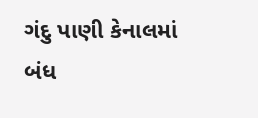ગંદુ પાણી કેનાલમાં બંધ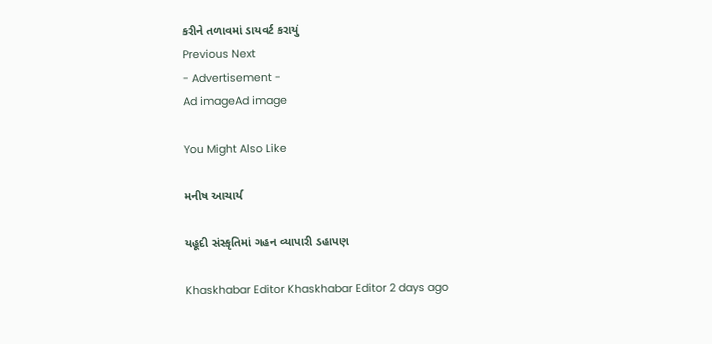કરીને તળાવમાં ડાયવર્ટ કરાયું
Previous Next
- Advertisement -
Ad imageAd image

You Might Also Like

મનીષ આચાર્ય

યહૂદી સંસ્કૃતિમાં ગહન વ્યાપારી ડહાપણ

Khaskhabar Editor Khaskhabar Editor 2 days ago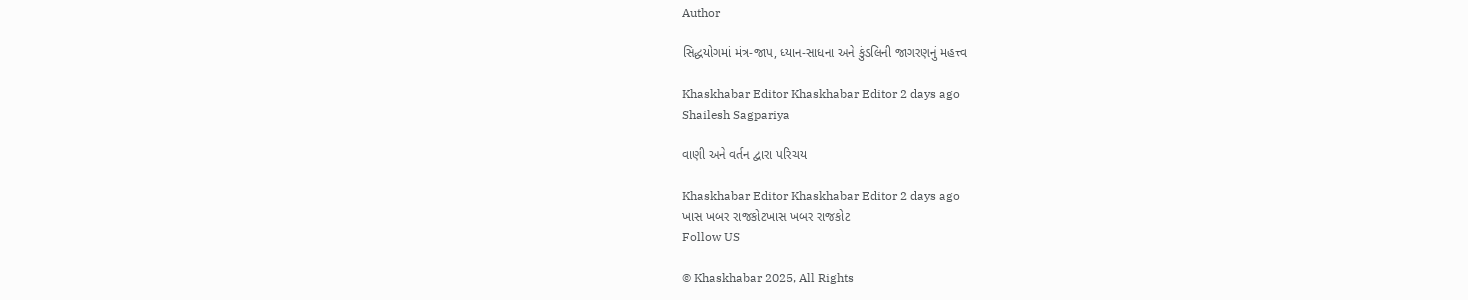Author

સિદ્ધયોગમાં મંત્ર-જાપ, ધ્યાન-સાધના અને કુંડલિની જાગરણનું મહત્ત્વ

Khaskhabar Editor Khaskhabar Editor 2 days ago
Shailesh Sagpariya

વાણી અને વર્તન દ્વારા પરિચય

Khaskhabar Editor Khaskhabar Editor 2 days ago
ખાસ ખબર રાજકોટખાસ ખબર રાજકોટ
Follow US

© Khaskhabar 2025, All Rights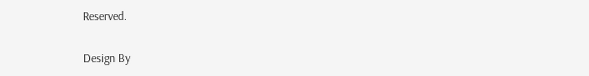Reserved.

Design By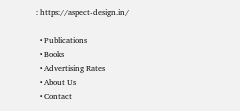: https://aspect-design.in/

  • Publications
  • Books
  • Advertising Rates
  • About Us
  • Contact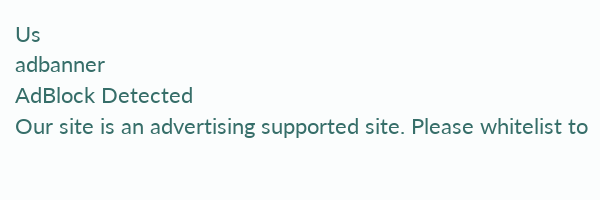Us
adbanner
AdBlock Detected
Our site is an advertising supported site. Please whitelist to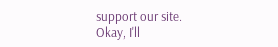support our site.
Okay, I'll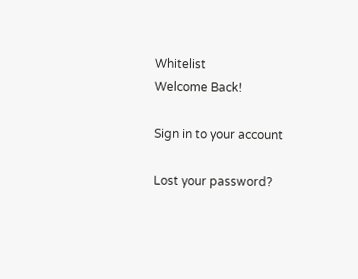Whitelist
Welcome Back!

Sign in to your account

Lost your password?